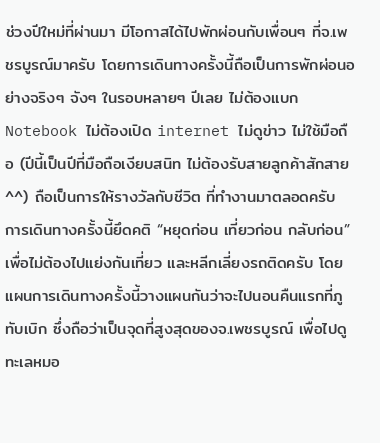ช่วงปีใหม่ที่ผ่านมา มีโอกาสได้ไปพักผ่อนกับเพื่อนๆ ที่จ.เพชรบูรณ์มาครับ โดยการเดินทางครั้งนี้ถือเป็นการพักผ่อนอย่างจริงๆ จังๆ ในรอบหลายๆ ปีเลย ไม่ต้องแบก Notebook ไม่ต้องเปิด internet ไม่ดูข่าว ไม่ใช้มือถือ (ปีนี้เป็นปีที่มือถือเงียบสนิท ไม่ต้องรับสายลูกค้าสักสาย^^) ถือเป็นการให้รางวัลกับชีวิต ที่ทำงานมาตลอดครับ
การเดินทางครั้งนี้ยึดคติ “หยุดก่อน เที่ยวก่อน กลับก่อน” เพื่อไม่ต้องไปแย่งกันเที่ยว และหลีกเลี่ยงรถติดครับ โดยแผนการเดินทางครั้งนี้วางแผนกันว่าจะไปนอนคืนแรกที่ภูทับเบิก ซึ่งถือว่าเป็นจุดที่สูงสุดของจ.เพชรบูรณ์ เพื่อไปดูทะเลหมอ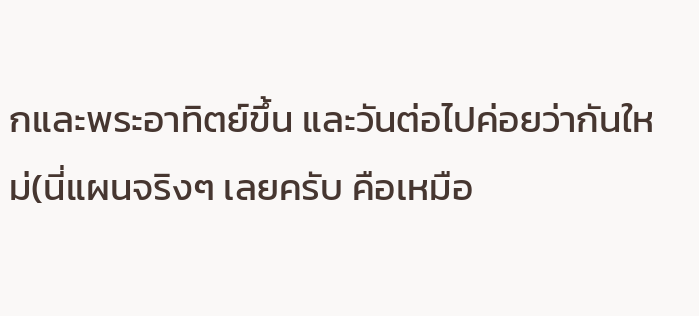กและพระอาทิตย์ขึ้น และวันต่อไปค่อยว่ากันใหม่(นี่แผนจริงๆ เลยครับ คือเหมือ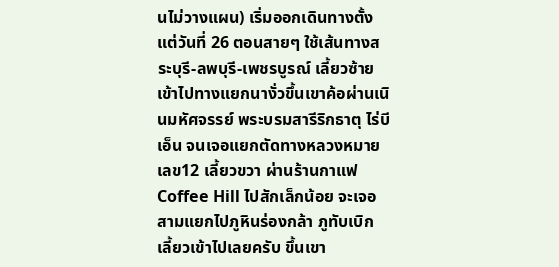นไม่วางแผน) เริ่มออกเดินทางตั้งแต่วันที่ 26 ตอนสายๆ ใช้เส้นทางสระบุรี-ลพบุรี-เพชรบูรณ์ เลี้ยวซ้ายเข้าไปทางแยกนางั่วขึ้นเขาค้อผ่านเนินมหัศจรรย์ พระบรมสารีริกธาตุ ไร่บีเอ็น จนเจอแยกตัดทางหลวงหมายเลข12 เลี้ยวขวา ผ่านร้านกาแฟ Coffee Hill ไปสักเล็กน้อย จะเจอสามแยกไปภูหินร่องกล้า ภูทับเบิก เลี้ยวเข้าไปเลยครับ ขึ้นเขา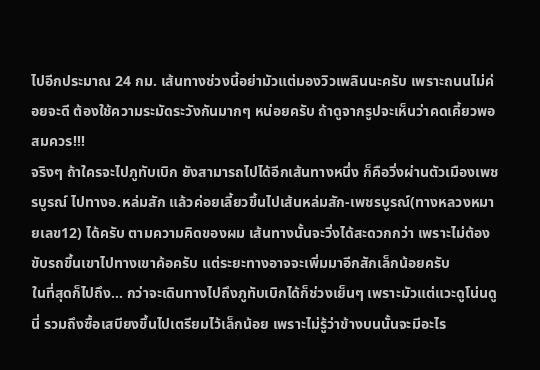ไปอีกประมาณ 24 กม. เส้นทางช่วงนี้อย่ามัวแต่มองวิวเพลินนะครับ เพราะถนนไม่ค่อยจะดี ต้องใช้ความระมัดระวังกันมากๆ หน่อยครับ ถ้าดูจากรูปจะเห็นว่าคดเคี้ยวพอสมควร!!!
จริงๆ ถ้าใครจะไปภูทับเบิก ยังสามารถไปได้อีกเส้นทางหนึ่ง ก็คือวิ่งผ่านตัวเมืองเพชรบูรณ์ ไปทางอ.หล่มสัก แล้วค่อยเลี้ยวขึ้นไปเส้นหล่มสัก-เพชรบูรณ์(ทางหลวงหมายเลข12) ได้ครับ ตามความคิดของผม เส้นทางนั้นจะวิ่งได้สะดวกกว่า เพราะไม่ต้องขับรถขึ้นเขาไปทางเขาค้อครับ แต่ระยะทางอาจจะเพิ่มมาอีกสักเล็กน้อยครับ
ในที่สุดก็ไปถึง… กว่าจะเดินทางไปถึงภูทับเบิกได้ก็ช่วงเย็นๆ เพราะมัวแต่แวะดูโน่นดูนี่ รวมถึงซื้อเสบียงขึ้นไปเตรียมไว้เล็กน้อย เพราะไม่รู้ว่าข้างบนนั้นจะมีอะไร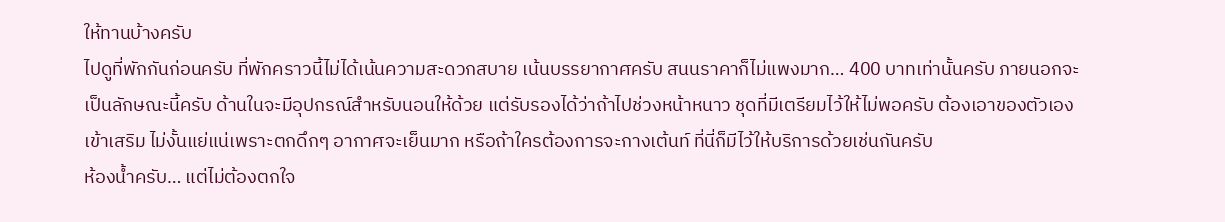ให้ทานบ้างครับ
ไปดูที่พักกันก่อนครับ ที่พักคราวนี้ไม่ได้เน้นความสะดวกสบาย เน้นบรรยากาศครับ สนนราคาก็ไม่แพงมาก… 400 บาทเท่านั้นครับ ภายนอกจะเป็นลักษณะนี้ครับ ด้านในจะมีอุปกรณ์สำหรับนอนให้ด้วย แต่รับรองได้ว่าถ้าไปช่วงหน้าหนาว ชุดที่มีเตรียมไว้ให้ไม่พอครับ ต้องเอาของตัวเองเข้าเสริม ไม่งั้นแย่แน่เพราะตกดึกๆ อากาศจะเย็นมาก หรือถ้าใครต้องการจะกางเต้นท์ ที่นี่ก็มีไว้ให้บริการด้วยเช่นกันครับ
ห้องน้ำครับ… แต่ไม่ต้องตกใจ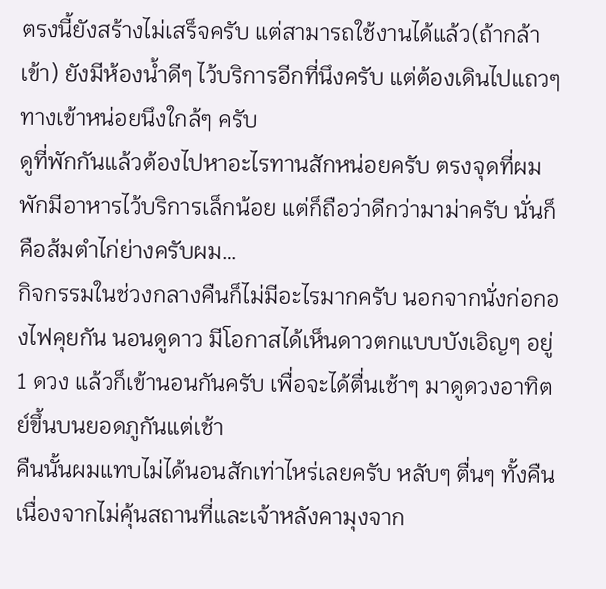ตรงนี้ยังสร้างไม่เสร็จครับ แต่สามารถใช้งานได้แล้ว(ถ้ากล้าเข้า) ยังมีห้องน้ำดีๆ ไว้บริการอีกที่นึงครับ แต่ต้องเดินไปแถวๆ ทางเข้าหน่อยนึงใกล้ๆ ครับ
ดูที่พักกันแล้วต้องไปหาอะไรทานสักหน่อยครับ ตรงจุดที่ผมพักมีอาหารไว้บริการเล็กน้อย แต่ก็ถือว่าดีกว่ามาม่าครับ นั่นก็คือส้มตำไก่ย่างครับผม…
กิจกรรมในช่วงกลางคืนก็ไม่มีอะไรมากครับ นอกจากนั่งก่อกองไฟคุยกัน นอนดูดาว มีโอกาสได้เห็นดาวตกแบบบังเอิญๆ อยู่ 1 ดวง แล้วก็เข้านอนกันครับ เพื่อจะได้ตื่นเช้าๆ มาดูดวงอาทิตย์ขึ้นบนยอดภูกันแต่เช้า
คืนนั้นผมแทบไม่ได้นอนสักเท่าไหร่เลยครับ หลับๆ ตื่นๆ ทั้งคืน เนื่องจากไม่คุ้นสถานที่และเจ้าหลังคามุงจาก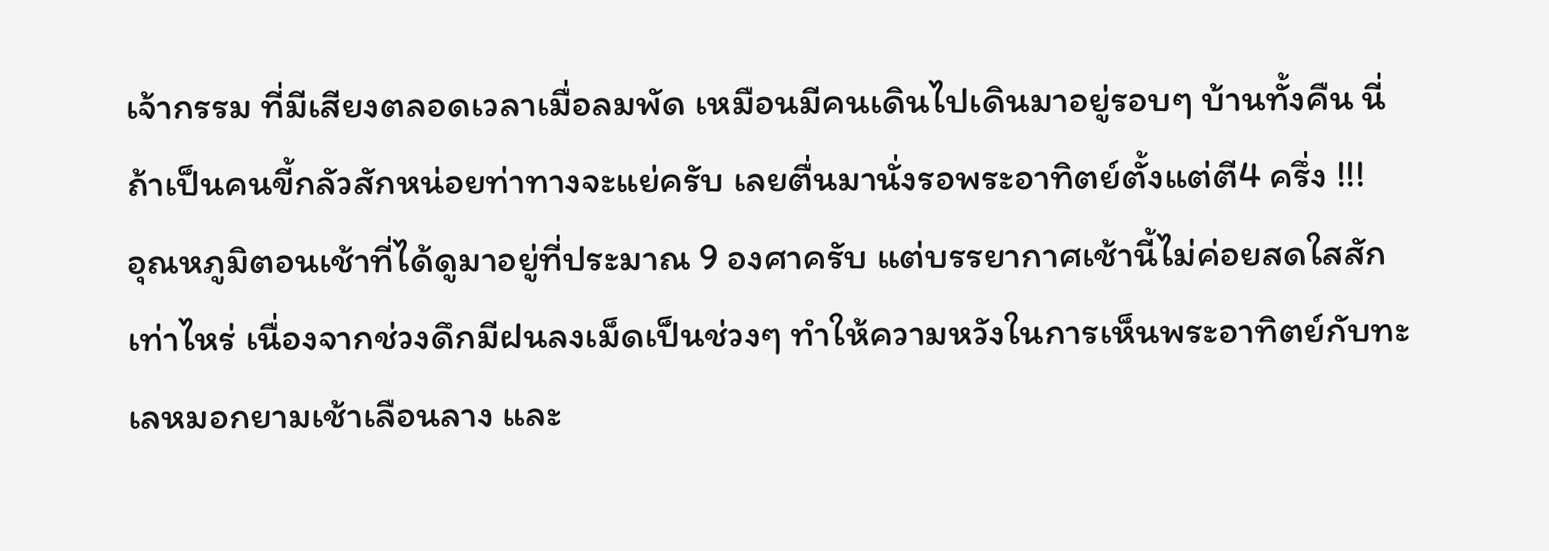เจ้ากรรม ที่มีเสียงตลอดเวลาเมื่อลมพัด เหมือนมีคนเดินไปเดินมาอยู่รอบๆ บ้านทั้งคืน นี่ถ้าเป็นคนขี้กลัวสักหน่อยท่าทางจะแย่ครับ เลยตื่นมานั่งรอพระอาทิตย์ตั้งแต่ตี4 ครึ่ง !!!
อุณหภูมิตอนเช้าที่ได้ดูมาอยู่ที่ประมาณ 9 องศาครับ แต่บรรยากาศเช้านี้ไม่ค่อยสดใสสักเท่าไหร่ เนื่องจากช่วงดึกมีฝนลงเม็ดเป็นช่วงๆ ทำให้ความหวังในการเห็นพระอาทิตย์กับทะเลหมอกยามเช้าเลือนลาง และ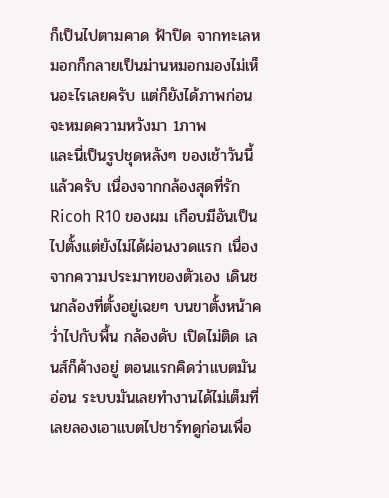ก็เป็นไปตามคาด ฟ้าปิด จากทะเลหมอกก็กลายเป็นม่านหมอกมองไม่เห็นอะไรเลยครับ แต่ก็ยังได้ภาพก่อนจะหมดความหวังมา 1ภาพ
และนี่เป็นรูปชุดหลังๆ ของเช้าวันนี้แล้วครับ เนื่องจากกล้องสุดที่รัก Ricoh R10 ของผม เกือบมีอันเป็นไปตั้งแต่ยังไม่ได้ผ่อนงวดแรก เนื่องจากความประมาทของตัวเอง เดินชนกล้องที่ตั้งอยู่เฉยๆ บนขาตั้งหน้าคว่ำไปกับพื้น กล้องดับ เปิดไม่ติด เลนส์ก็ค้างอยู่ ตอนแรกคิดว่าแบตมันอ่อน ระบบมันเลยทำงานได้ไม่เต็มที่ เลยลองเอาแบตไปชาร์ทดูก่อนเพื่อ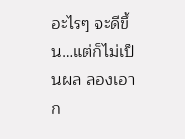อะไรๆ จะดีขึ้น…แต่ก็ไม่เป็นผล ลองเอาก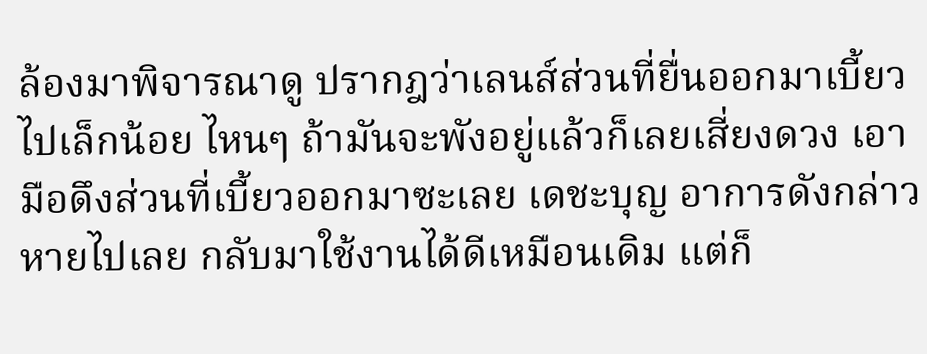ล้องมาพิจารณาดู ปรากฎว่าเลนส์ส่วนที่ยื่นออกมาเบี้ยวไปเล็กน้อย ไหนๆ ถ้ามันจะพังอยู่แล้วก็เลยเสี่ยงดวง เอามือดึงส่วนที่เบี้ยวออกมาซะเลย เดชะบุญ อาการดังกล่าวหายไปเลย กลับมาใช้งานได้ดีเหมือนเดิม แต่ก็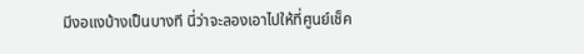มีงอแงบ้างเป็นบางที นี่ว่าจะลองเอาไปให้ที่ศูนย์เช็ค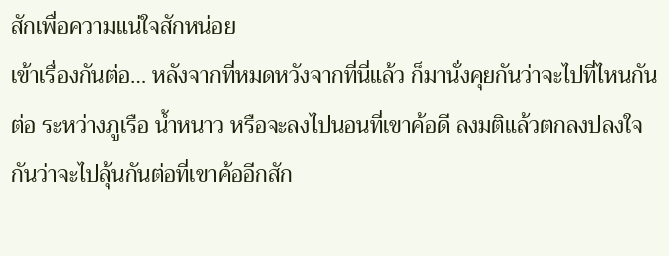สักเพื่อความแน่ใจสักหน่อย
เข้าเรื่องกันต่อ… หลังจากที่หมดหวังจากที่นี่แล้ว ก็มานั่งคุยกันว่าจะไปที่ไหนกันต่อ ระหว่างภูเรือ น้ำหนาว หรือจะลงไปนอนที่เขาค้อดี ลงมติแล้วตกลงปลงใจกันว่าจะไปลุ้นกันต่อที่เขาค้ออีกสัก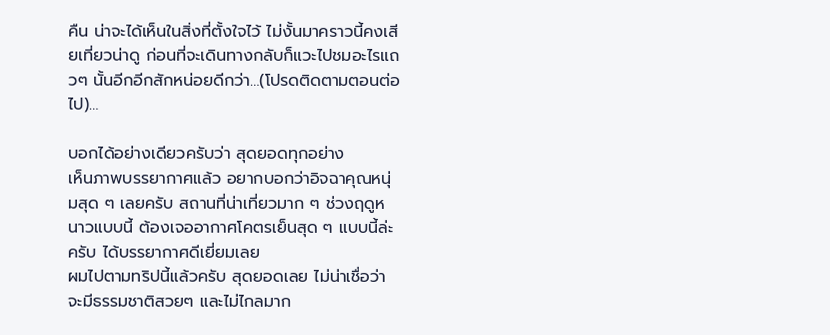คืน น่าจะได้เห็นในสิ่งที่ตั้งใจไว้ ไม่งั้นมาคราวนี้คงเสียเที่ยวน่าดู ก่อนที่จะเดินทางกลับก็แวะไปชมอะไรแถวๆ นั้นอีกอีกสักหน่อยดีกว่า…(โปรดติดตามตอนต่อไป)…

บอกได้อย่างเดียวครับว่า สุดยอดทุกอย่าง
เห็นภาพบรรยากาศแล้ว อยากบอกว่าอิจฉาคุณหนุ่มสุด ๆ เลยครับ สถานที่น่าเที่ยวมาก ๆ ช่วงฤดูหนาวแบบนี้ ต้องเจออากาศโคตรเย็นสุด ๆ แบบนี้ล่ะครับ ได้บรรยากาศดีเยี่ยมเลย
ผมไปตามทริปนี้แล้วครับ สุดยอดเลย ไม่น่าเชื่อว่าจะมีธรรมชาติสวยๆ และไม่ไกลมาก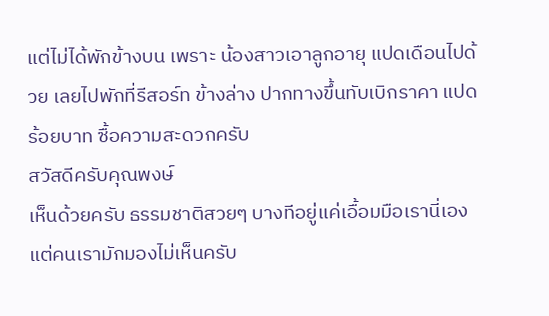แต่ไม่ได้พักข้างบน เพราะ น้องสาวเอาลูกอายุ แปดเดือนไปด้วย เลยไปพักที่รีสอร์ท ข้างล่าง ปากทางขึ้นทับเบิกราคา แปดร้อยบาท ซื้อความสะดวกครับ
สวัสดีครับคุณพงษ์
เห็นด้วยครับ ธรรมชาติสวยๆ บางทีอยู่แค่เอื้อมมือเรานี่เอง
แต่คนเรามักมองไม่เห็นครับ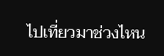ไปเที่ยวมาช่วงไหน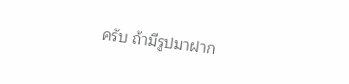ครับ ถ้ามีรูปมาฝาก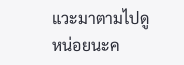แวะมาตามไปดูหน่อยนะค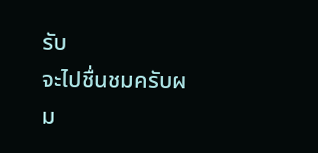รับ
จะไปชื่นชมครับผม